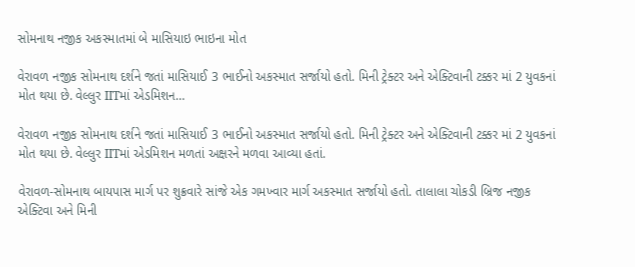સોમનાથ નજીક અકસ્માતમાં બે માસિયાઇ ભાઇના મોત

વેરાવળ નજીક સોમનાથ દર્શને જતાં માસિયાઈ 3 ભાઈનો અકસ્માત સર્જાયો હતો. મિની ટ્રેક્ટર અને એક્ટિવાની ટક્કર માં 2 યુવકનાં મોત થયા છે. વેલ્લુર IITમાં એડમિશન…

વેરાવળ નજીક સોમનાથ દર્શને જતાં માસિયાઈ 3 ભાઈનો અકસ્માત સર્જાયો હતો. મિની ટ્રેક્ટર અને એક્ટિવાની ટક્કર માં 2 યુવકનાં મોત થયા છે. વેલ્લુર IITમાં એડમિશન મળતાં અક્ષરને મળવા આવ્યા હતાં.

વેરાવળ-સોમનાથ બાયપાસ માર્ગ પર શુક્રવારે સાંજે એક ગમખ્વાર માર્ગ અકસ્માત સર્જાયો હતો. તાલાલા ચોકડી બ્રિજ નજીક એક્ટિવા અને મિની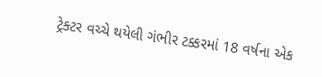ટ્રેક્ટર વચ્ચે થયેલી ગંભીર ટક્કરમાં 18 વર્ષના એક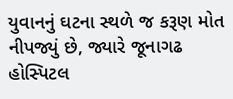યુવાનનું ઘટના સ્થળે જ કરૂણ મોત નીપજ્યું છે, જ્યારે જૂનાગઢ હોસ્પિટલ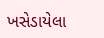ખસેડાયેલા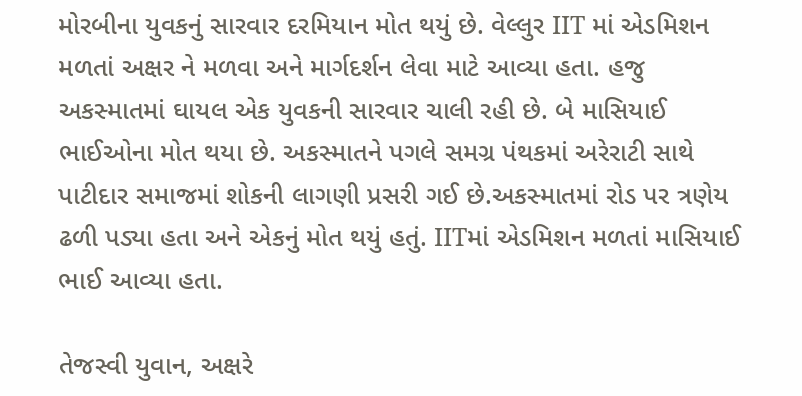મોરબીના યુવકનું સારવાર દરમિયાન મોત થયું છે. વેલ્લુર IIT માં એડમિશન મળતાં અક્ષર ને મળવા અને માર્ગદર્શન લેવા માટે આવ્યા હતા. હજુ અકસ્માતમાં ઘાયલ એક યુવકની સારવાર ચાલી રહી છે. બે માસિયાઈ ભાઈઓના મોત થયા છે. અકસ્માતને પગલે સમગ્ર પંથકમાં અરેરાટી સાથે પાટીદાર સમાજમાં શોકની લાગણી પ્રસરી ગઈ છે.અકસ્માતમાં રોડ પર ત્રણેય ઢળી પડ્યા હતા અને એકનું મોત થયું હતું. IITમાં એડમિશન મળતાં માસિયાઈ ભાઈ આવ્યા હતા.

તેજસ્વી યુવાન, અક્ષરે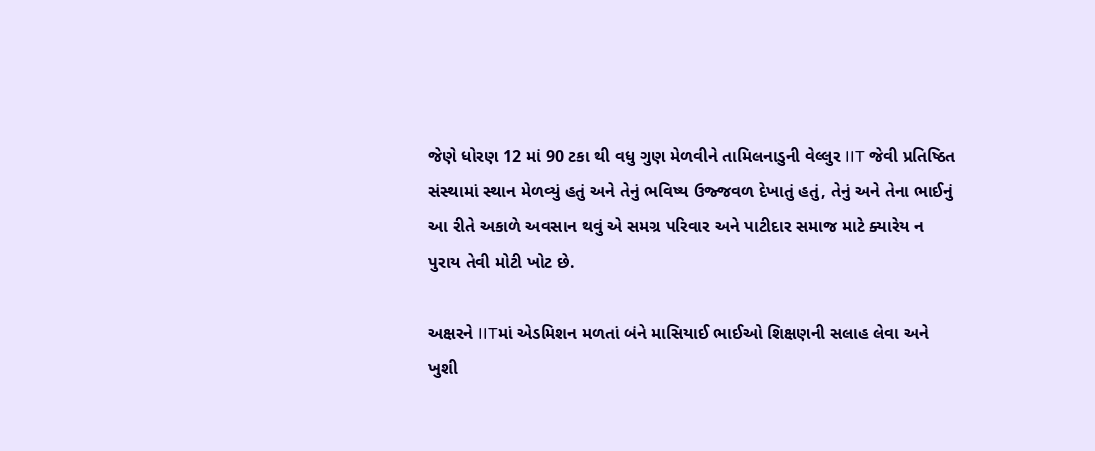જેણે ધોરણ 12 માં 90 ટકા થી વધુ ગુણ મેળવીને તામિલનાડુની વેલ્લુર IIT જેવી પ્રતિષ્ઠિત સંસ્થામાં સ્થાન મેળવ્યું હતું અને તેનું ભવિષ્ય ઉજ્જવળ દેખાતું હતું, તેનું અને તેના ભાઈનું આ રીતે અકાળે અવસાન થવું એ સમગ્ર પરિવાર અને પાટીદાર સમાજ માટે ક્યારેય ન પુરાય તેવી મોટી ખોટ છે.

અક્ષરને IITમાં એડમિશન મળતાં બંને માસિયાઈ ભાઈઓ શિક્ષણની સલાહ લેવા અને ખુશી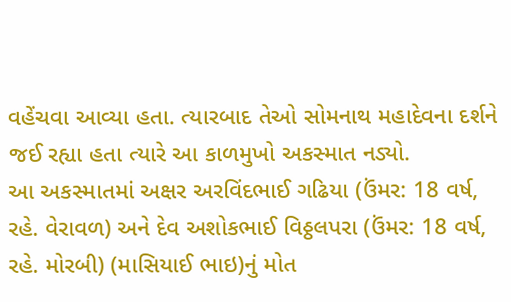વહેંચવા આવ્યા હતા. ત્યારબાદ તેઓ સોમનાથ મહાદેવના દર્શને જઈ રહ્યા હતા ત્યારે આ કાળમુખો અકસ્માત નડ્યો.
આ અકસ્માતમાં અક્ષર અરવિંદભાઈ ગઢિયા (ઉંમર: 18 વર્ષ, રહે. વેરાવળ) અને દેવ અશોકભાઈ વિઠ્ઠલપરા (ઉંમર: 18 વર્ષ, રહે. મોરબી) (માસિયાઈ ભાઇ)નું મોત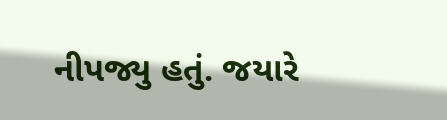નીપજ્યુ હતું. જયારે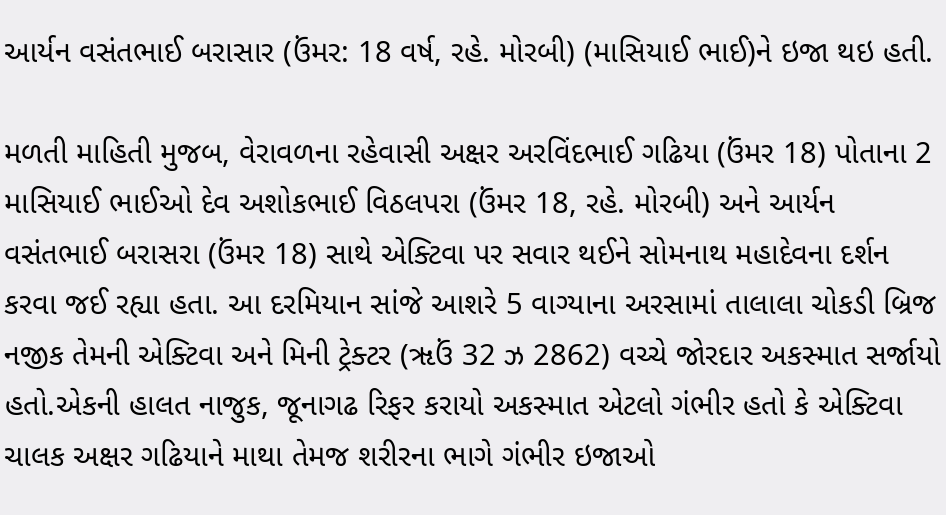આર્યન વસંતભાઈ બરાસાર (ઉંમર: 18 વર્ષ, રહે. મોરબી) (માસિયાઈ ભાઈ)ને ઇજા થઇ હતી.

મળતી માહિતી મુજબ, વેરાવળના રહેવાસી અક્ષર અરવિંદભાઈ ગઢિયા (ઉંમર 18) પોતાના 2 માસિયાઈ ભાઈઓ દેવ અશોકભાઈ વિઠલપરા (ઉંમર 18, રહે. મોરબી) અને આર્યન વસંતભાઈ બરાસરા (ઉંમર 18) સાથે એક્ટિવા પર સવાર થઈને સોમનાથ મહાદેવના દર્શન કરવા જઈ રહ્યા હતા. આ દરમિયાન સાંજે આશરે 5 વાગ્યાના અરસામાં તાલાલા ચોકડી બ્રિજ નજીક તેમની એક્ટિવા અને મિની ટ્રેક્ટર (ૠઉં 32 ઝ 2862) વચ્ચે જોરદાર અકસ્માત સર્જાયો હતો.એકની હાલત નાજુક, જૂનાગઢ રિફર કરાયો અકસ્માત એટલો ગંભીર હતો કે એક્ટિવા ચાલક અક્ષર ગઢિયાને માથા તેમજ શરીરના ભાગે ગંભીર ઇજાઓ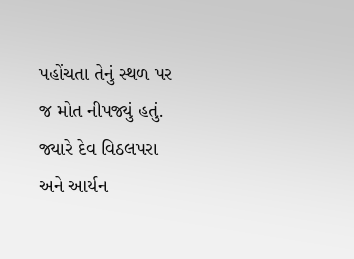પહોંચતા તેનું સ્થળ પર જ મોત નીપજ્યું હતું. જ્યારે દેવ વિઠલપરા અને આર્યન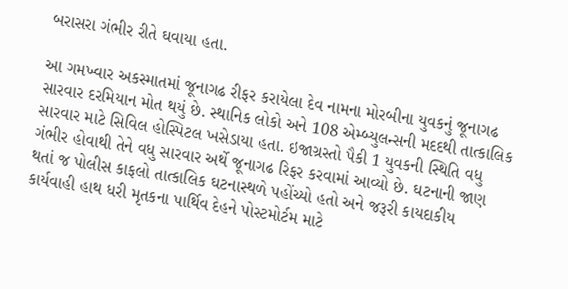બરાસરા ગંભીર રીતે ઘવાયા હતા.

આ ગમખ્વાર અકસ્માતમાં જૂનાગઢ રીફર કરાયેલા દેવ નામના મોરબીના યુવકનું જૂનાગઢ સારવાર દરમિયાન મોત થયું છે. સ્થાનિક લોકો અને 108 એમ્બ્યુલન્સની મદદથી તાત્કાલિક સારવાર માટે સિવિલ હોસ્પિટલ ખસેડાયા હતા. ઇજાગ્રસ્તો પૈકી 1 યુવકની સ્થિતિ વધુ ગંભીર હોવાથી તેને વધુ સારવાર અર્થે જૂનાગઢ રિફર કરવામાં આવ્યો છે. ઘટનાની જાણ થતાં જ પોલીસ કાફલો તાત્કાલિક ઘટનાસ્થળે પહોંચ્યો હતો અને જરૂરી કાયદાકીય કાર્યવાહી હાથ ધરી મૃતકના પાર્થિવ દેહને પોસ્ટમોર્ટમ માટે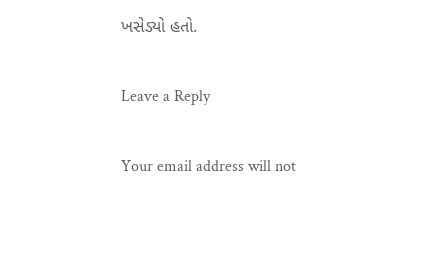ખસેડ્યો હતો.

Leave a Reply

Your email address will not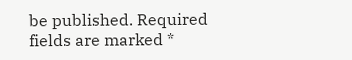be published. Required fields are marked *